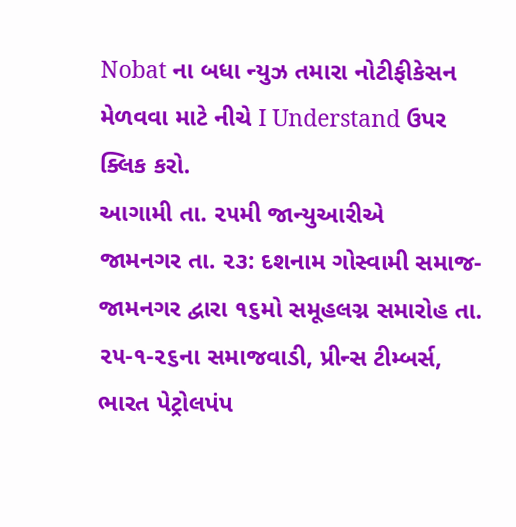Nobat ના બધા ન્યુઝ તમારા નોટીફીકેસન મેળવવા માટે નીચે I Understand ઉપર ક્લિક કરો.
આગામી તા. ૨૫મી જાન્યુઆરીએ
જામનગર તા. ૨૩: દશનામ ગોસ્વામી સમાજ-જામનગર દ્વારા ૧૬મો સમૂહલગ્ન સમારોહ તા. ૨૫-૧-૨૬ના સમાજવાડી, પ્રીન્સ ટીમ્બર્સ, ભારત પેટ્રોલપંપ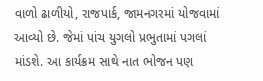વાળો ઢાળીયો, રાજપાર્ક, જામનગરમાં યોજવામાં આવ્યો છે. જેમાં પાંચ યુગલો પ્રભુતામાં પગલાં માંડશે. આ કાર્યક્રમ સાથે નાત ભોજન પણ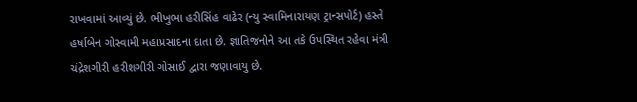રાખવામાં આવ્યું છે. ભીખુભા હરીસિંહ વાઢેર (ન્યુ સ્વામિનારાયણ ટ્રાન્સપોર્ટ) હસ્તે હર્ષાબેન ગોસ્વામી મહાપ્રસાદના દાતા છે. જ્ઞાતિજનોને આ તકે ઉપસ્થિત રહેવા મંત્રી ચંદ્રેશગીરી હરીશગીરી ગોસાઈ દ્વારા જણાવાયુ છે.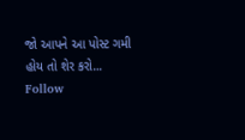જો આપને આ પોસ્ટ ગમી હોય તો શેર કરો...
Follow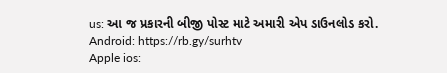us: આ જ પ્રકારની બીજી પોસ્ટ માટે અમારી એપ ડાઉનલોડ કરો.
Android: https://rb.gy/surhtv
Apple ios: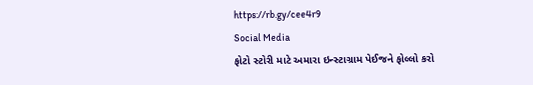https://rb.gy/cee4r9
Social Media
ફોટો સ્ટોરી માટે અમારા ઇન્સ્ટાગ્રામ પેઈજને ફોલ્લો કરો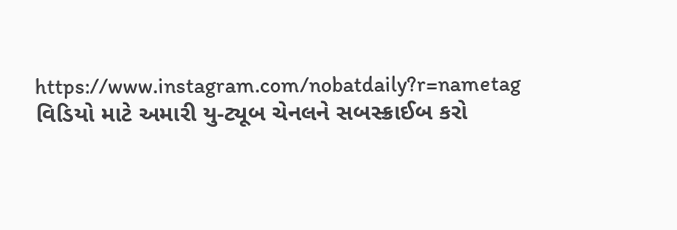https://www.instagram.com/nobatdaily?r=nametag
વિડિયો માટે અમારી યુ-ટ્યૂબ ચેનલને સબસ્ક્રાઈબ કરો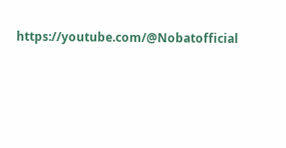https://youtube.com/@Nobatofficial